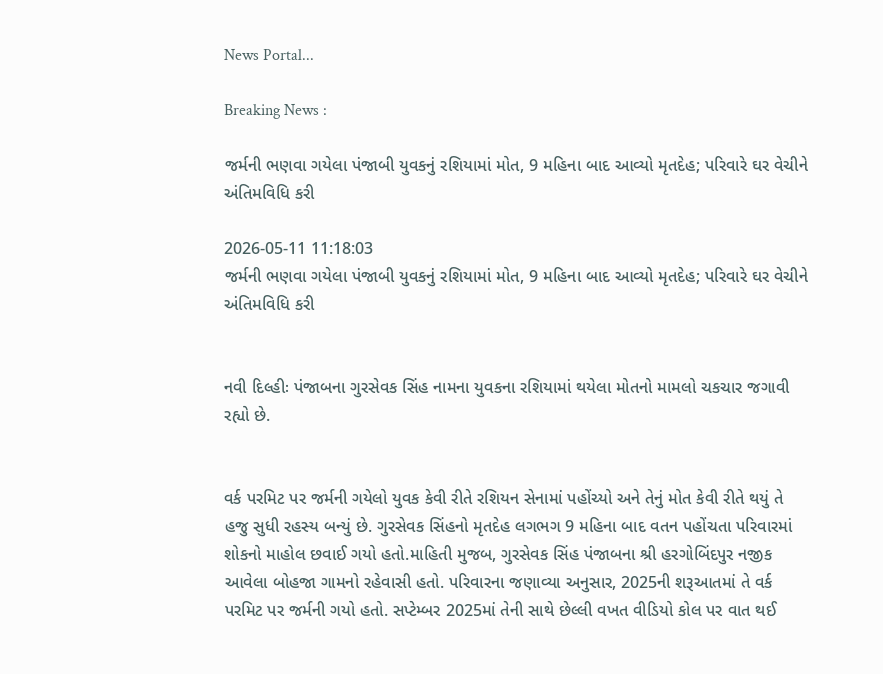News Portal...

Breaking News :

જર્મની ભણવા ગયેલા પંજાબી યુવકનું રશિયામાં મોત, 9 મહિના બાદ આવ્યો મૃતદેહ; પરિવારે ઘર વેચીને અંતિમવિધિ કરી

2026-05-11 11:18:03
જર્મની ભણવા ગયેલા પંજાબી યુવકનું રશિયામાં મોત, 9 મહિના બાદ આવ્યો મૃતદેહ; પરિવારે ઘર વેચીને અંતિમવિધિ કરી


નવી દિલ્હીઃ પંજાબના ગુરસેવક સિંહ નામના યુવકના રશિયામાં થયેલા મોતનો મામલો ચકચાર જગાવી રહ્યો છે.


વર્ક પરમિટ પર જર્મની ગયેલો યુવક કેવી રીતે રશિયન સેનામાં પહોંચ્યો અને તેનું મોત કેવી રીતે થયું તે હજુ સુધી રહસ્ય બન્યું છે. ગુરસેવક સિંહનો મૃતદેહ લગભગ 9 મહિના બાદ વતન પહોંચતા પરિવારમાં શોકનો માહોલ છવાઈ ગયો હતો.માહિતી મુજબ, ગુરસેવક સિંહ પંજાબના શ્રી હરગોબિંદપુર નજીક આવેલા બોહજા ગામનો રહેવાસી હતો. પરિવારના જણાવ્યા અનુસાર, 2025ની શરૂઆતમાં તે વર્ક પરમિટ પર જર્મની ગયો હતો. સપ્ટેમ્બર 2025માં તેની સાથે છેલ્લી વખત વીડિયો કોલ પર વાત થઈ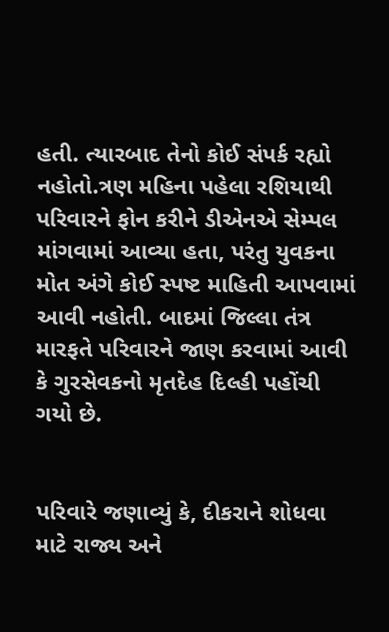હતી. ત્યારબાદ તેનો કોઈ સંપર્ક રહ્યો નહોતો.ત્રણ મહિના પહેલા રશિયાથી પરિવારને ફોન કરીને ડીએનએ સેમ્પલ માંગવામાં આવ્યા હતા, પરંતુ યુવકના મોત અંગે કોઈ સ્પષ્ટ માહિતી આપવામાં આવી નહોતી. બાદમાં જિલ્લા તંત્ર મારફતે પરિવારને જાણ કરવામાં આવી કે ગુરસેવકનો મૃતદેહ દિલ્હી પહોંચી ગયો છે.


પરિવારે જણાવ્યું કે, દીકરાને શોધવા માટે રાજ્ય અને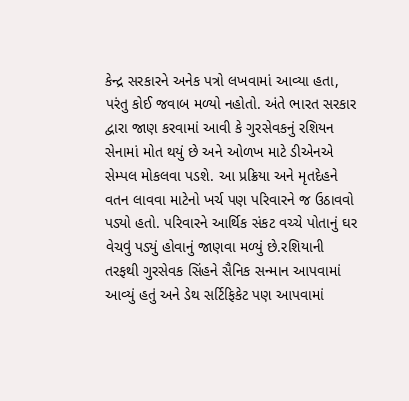કેન્દ્ર સરકારને અનેક પત્રો લખવામાં આવ્યા હતા, પરંતુ કોઈ જવાબ મળ્યો નહોતો. અંતે ભારત સરકાર દ્વારા જાણ કરવામાં આવી કે ગુરસેવકનું રશિયન સેનામાં મોત થયું છે અને ઓળખ માટે ડીએનએ સેમ્પલ મોકલવા પડશે. આ પ્રક્રિયા અને મૃતદેહને વતન લાવવા માટેનો ખર્ચ પણ પરિવારને જ ઉઠાવવો પડ્યો હતો. પરિવારને આર્થિક સંકટ વચ્ચે પોતાનું ઘર વેચવું પડ્યું હોવાનું જાણવા મળ્યું છે.રશિયાની તરફથી ગુરસેવક સિંહને સૈનિક સન્માન આપવામાં આવ્યું હતું અને ડેથ સર્ટિફિકેટ પણ આપવામાં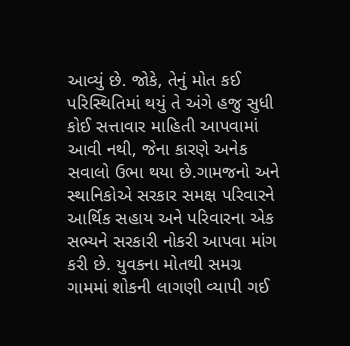આવ્યું છે. જોકે, તેનું મોત કઈ પરિસ્થિતિમાં થયું તે અંગે હજુ સુધી કોઈ સત્તાવાર માહિતી આપવામાં આવી નથી, જેના કારણે અનેક સવાલો ઉભા થયા છે.ગામજનો અને સ્થાનિકોએ સરકાર સમક્ષ પરિવારને આર્થિક સહાય અને પરિવારના એક સભ્યને સરકારી નોકરી આપવા માંગ કરી છે. યુવકના મોતથી સમગ્ર ગામમાં શોકની લાગણી વ્યાપી ગઈ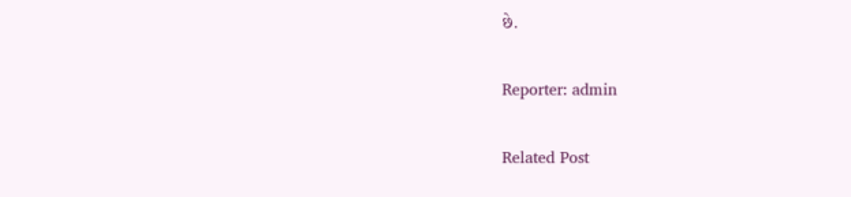છે.

Reporter: admin

Related Post